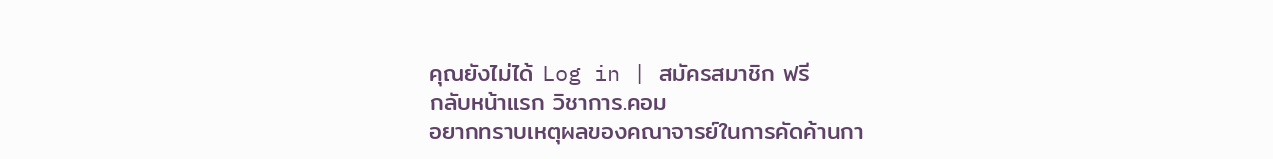คุณยังไม่ได้ Log in | สมัครสมาชิก ฟรี
กลับหน้าแรก วิชาการ.คอม
อยากทราบเหตุผลของคณาจารย์ในการคัดค้านกา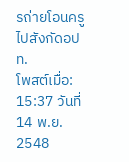รถ่ายโอนครูไปสังกัดอปท.
โพสต์เมื่อ: 15:37 วันที่ 14 พ.ย. 2548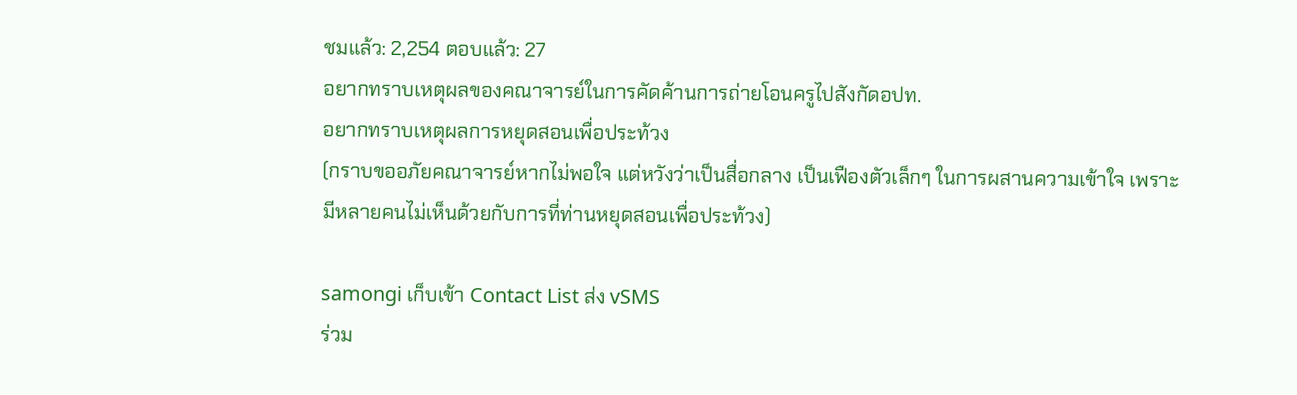ชมแล้ว: 2,254 ตอบแล้ว: 27
อยากทราบเหตุผลของคณาจารย์ในการคัดค้านการถ่ายโอนครูไปสังกัดอปท.
อยากทราบเหตุผลการหยุดสอนเพื่อประท้วง
(กราบขออภัยคณาจารย์หากไม่พอใจ แต่หวังว่าเป็นสื่อกลาง เป็นเฟืองตัวเล็กๆ ในการผสานความเข้าใจ เพราะมีหลายคนไม่เห็นด้วยกับการที่ท่านหยุดสอนเพื่อประท้วง)

samongi เก็บเข้า Contact List ส่ง vSMS
ร่วม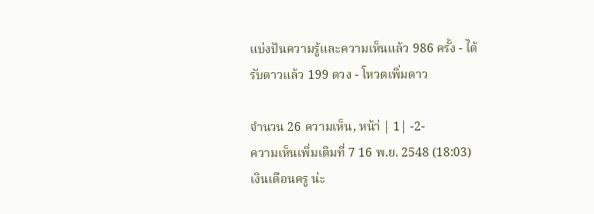แบ่งปันความรู้และความเห็นแล้ว 986 ครั้ง - ได้รับดาวแล้ว 199 ดวง - โหวตเพิ่มดาว

จำนวน 26 ความเห็น, หน้า่ | 1| -2-
ความเห็นเพิ่มเติมที่ 7 16 พ.ย. 2548 (18:03)
เงินเดือนครู น่ะ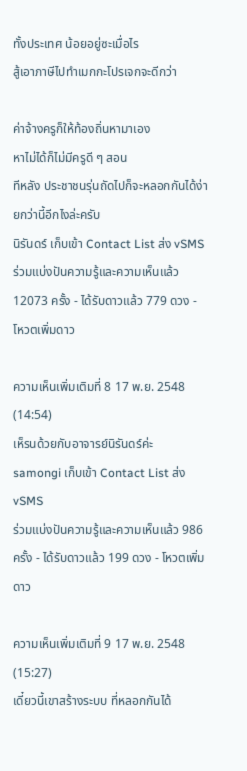ทั้งประเทศ น้อยอยู่ซะเมื่อไร
สู้เอาภาษีไปทำเมกกะโปรเจกจะดีกว่า

ค่าจ้างครูก็ให้ท้องถิ่นหามาเอง
หาไม่ได้ก็ไม่มีครูดี ๆ สอน
ทีหลัง ประชาชนรุ่นถัดไปก็จะหลอกกันได้ง่ายกว่านี้อีกไงล่ะครับ
นิรันดร์ เก็บเข้า Contact List ส่ง vSMS
ร่วมแบ่งปันความรู้และความเห็นแล้ว 12073 ครั้ง - ได้รับดาวแล้ว 779 ดวง - โหวตเพิ่มดาว

ความเห็นเพิ่มเติมที่ 8 17 พ.ย. 2548 (14:54)
เห็รนด้วยกับอาจารย์นิรันดร์ค่ะ
samongi เก็บเข้า Contact List ส่ง vSMS
ร่วมแบ่งปันความรู้และความเห็นแล้ว 986 ครั้ง - ได้รับดาวแล้ว 199 ดวง - โหวตเพิ่มดาว

ความเห็นเพิ่มเติมที่ 9 17 พ.ย. 2548 (15:27)
เดี๋ยวนี้เขาสร้างระบบ ที่หลอกกันได้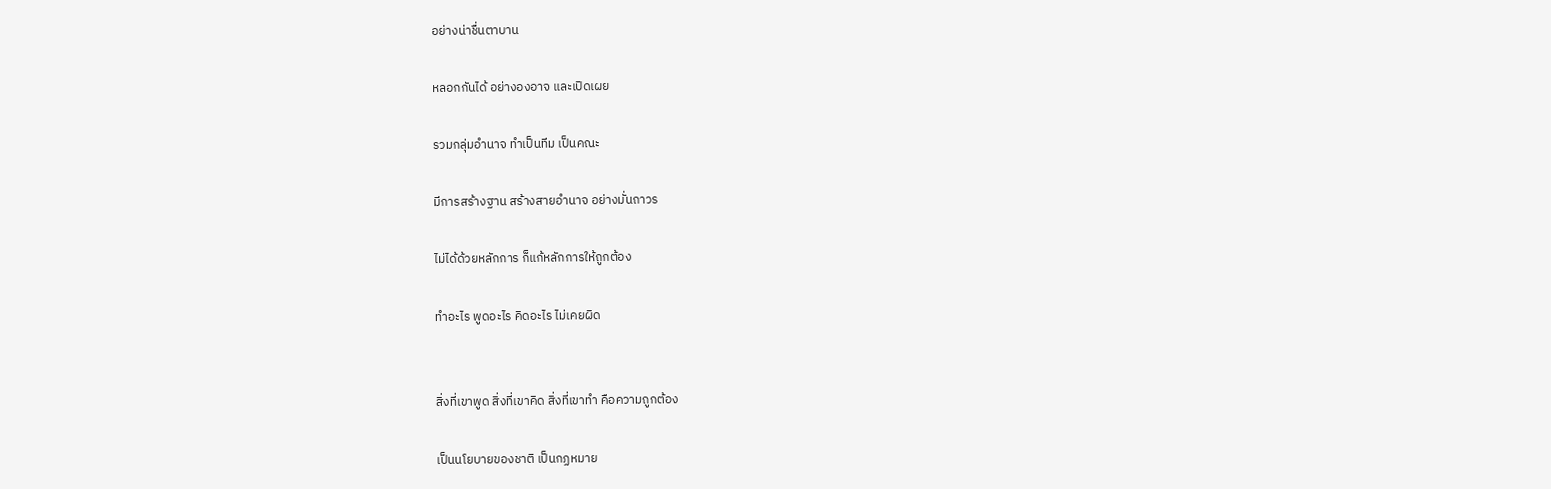อย่างน่าชื่นตาบาน

หลอกกันได้ อย่างองอาจ และเปิดเผย

รวมกลุ่มอำนาจ ทำเป็นทีม เป็นคณะ

มีการสร้างฐาน สร้างสายอำนาจ อย่างมั่นถาวร

ไม่ได้ด้วยหลักการ ก็แก้หลักการให้ถูกต้อง

ทำอะไร พูดอะไร คิดอะไร ไม่เคยผิด


สิ่งที่เขาพูด สิ่งที่เขาคิด สิ่งที่เขาทำ คือความถูกต้อง

เป็นนโยบายของชาติ เป็นกฏหมาย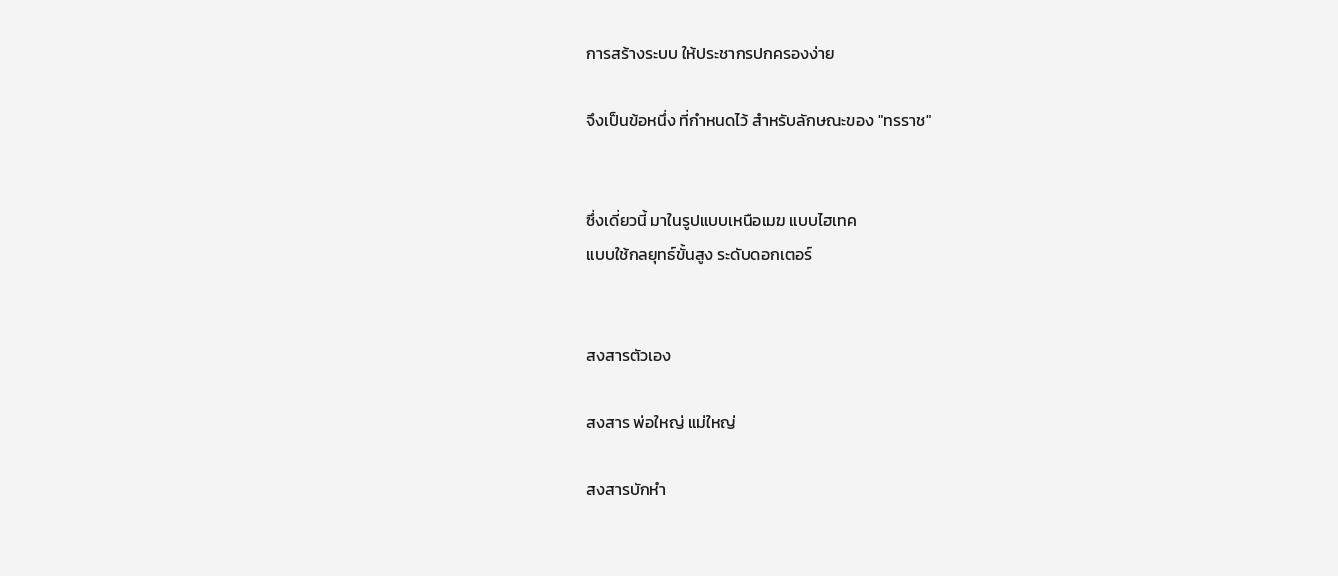การสร้างระบบ ให้ประชากรปกครองง่าย

จึงเป็นข้อหนึ่ง ที่กำหนดไว้ สำหรับลักษณะของ "ทรราช"


ซึ่งเดี่ยวนี้ มาในรูปแบบเหนือเมฆ แบบไฮเทค
แบบใช้กลยุทธ์ขั้นสูง ระดับดอกเตอร์


สงสารตัวเอง

สงสาร พ่อใหญ่ แม่ใหญ่

สงสารบักหำ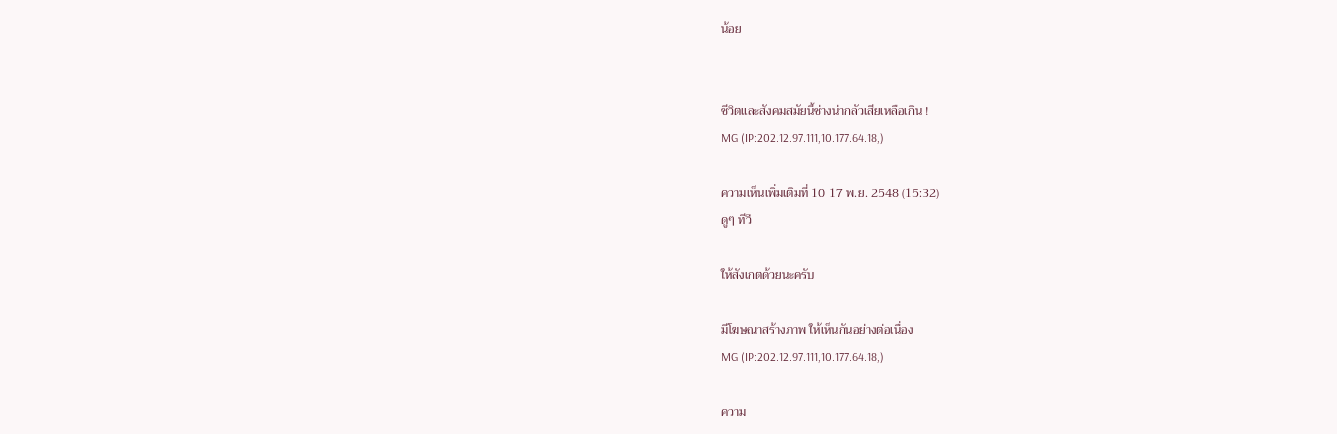น้อย


ชีวิตและสังคมสมัยนี้ช่างน่ากลัวเสียเหลือเกิน !
MG (IP:202.12.97.111,10.177.64.18,)

ความเห็นเพิ่มเติมที่ 10 17 พ.ย. 2548 (15:32)
ดูๆ ทีวี

ให้สังเกตด้วยนะครับ

มีโฆษณาสร้างภาพ ให้เห็นกันอย่างต่อเนื่อง
MG (IP:202.12.97.111,10.177.64.18,)

ความ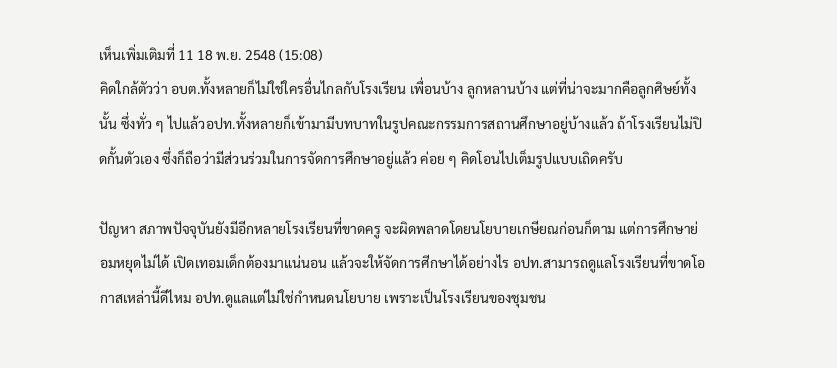เห็นเพิ่มเติมที่ 11 18 พ.ย. 2548 (15:08)
คิดใกล้ตัวว่า อบต.ทั้งหลายก็ไม่ใช่ใครอื่นไกลกับโรงเรียน เพื่อนบ้าง ลูกหลานบ้าง แต่ที่น่าจะมากคือลูกศิษย์ทั้งนั้น ซึ่งทั่ว ๆ ไปแล้วอปท.ทั้งหลายก็เข้ามามีบทบาทในรูปคณะกรรมการสถานศึกษาอยู่บ้างแล้ว ถ้าโรงเรียนไม่ปิดกั้นตัวเอง ซึ่งก็ถือว่ามีส่วนร่วมในการจัดการศึกษาอยู่แล้ว ค่อย ๆ คิดโอนไปเต็มรูปแบบเถิดครับ

ปัญหา สภาพปัจจุบันยังมีอีกหลายโรงเรียนที่ขาดครู จะผิดพลาดโดยนโยบายเกษียณก่อนก็ตาม แต่การศึกษาย่อมหยุดไม่ได้ เปิดเทอมเด็กต้องมาแน่นอน แล้วจะให้จัดการศีกษาได้อย่างไร อปท.สามารถดูแลโรงเรียนที่ขาดโอกาสเหล่านี้ดีไหม อปท.ดูแลแต่ไม่ใช่กำหนดนโยบาย เพราะเป็นโรงเรียนของชุมชน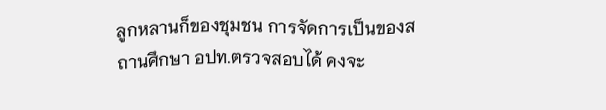ลูกหลานก็ของชุมชน การจัดการเป็นของสถานศึกษา อปท.ตรวจสอบได้ คงจะ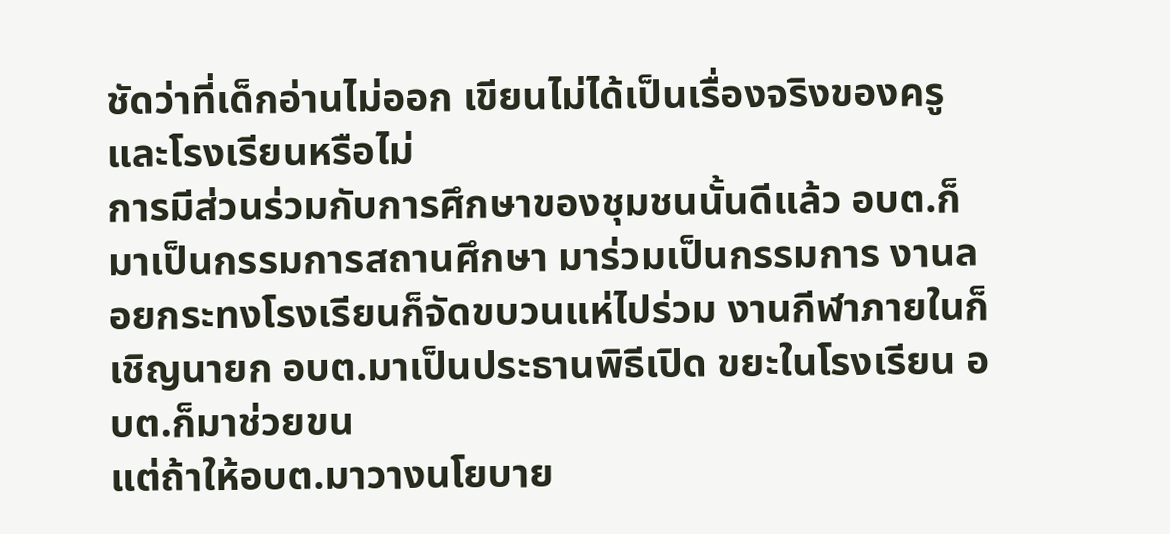ชัดว่าที่เด็กอ่านไม่ออก เขียนไม่ได้เป็นเรื่องจริงของครูและโรงเรียนหรือไม่
การมีส่วนร่วมกับการศึกษาของชุมชนนั้นดีแล้ว อบต.ก็มาเป็นกรรมการสถานศึกษา มาร่วมเป็นกรรมการ งานลอยกระทงโรงเรียนก็จัดขบวนแห่ไปร่วม งานกีฬาภายในก็เชิญนายก อบต.มาเป็นประธานพิธีเปิด ขยะในโรงเรียน อบต.ก็มาช่วยขน
แต่ถ้าให้อบต.มาวางนโยบาย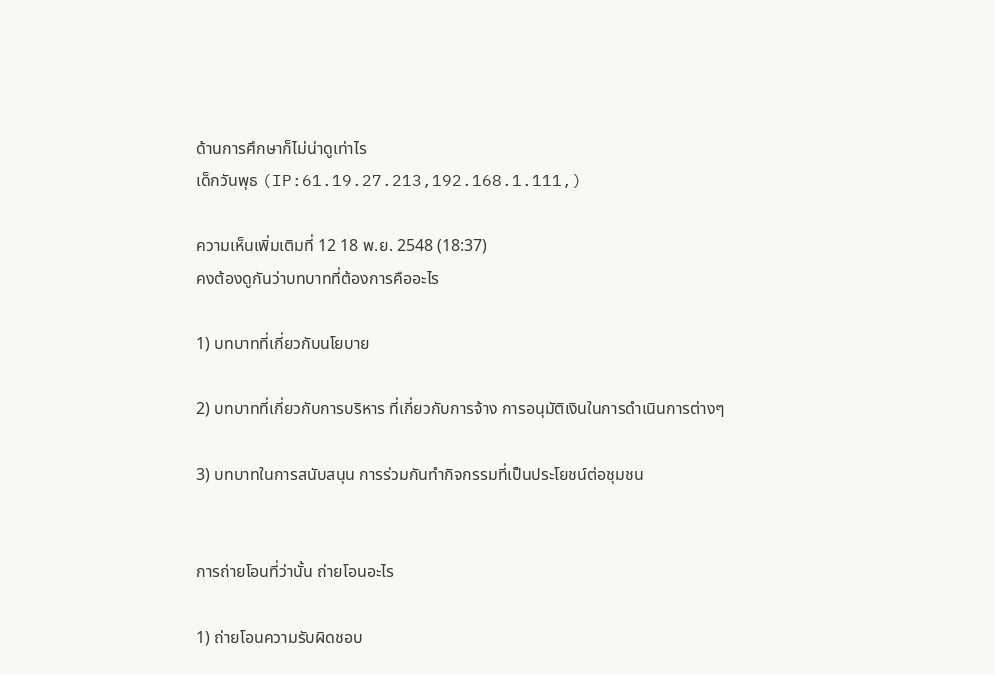ด้านการศึกษาก็ไม่น่าดูเท่าไร
เด็กวันพุธ (IP:61.19.27.213,192.168.1.111,)

ความเห็นเพิ่มเติมที่ 12 18 พ.ย. 2548 (18:37)
คงต้องดูกันว่าบทบาทที่ต้องการคืออะไร

1) บทบาทที่เกี่ยวกับนโยบาย

2) บทบาทที่เกี่ยวกับการบริหาร ที่เกี่ยวกับการจ้าง การอนุมัติเงินในการดำเนินการต่างๆ

3) บทบาทในการสนับสนุน การร่วมกันทำกิจกรรมที่เป็นประโยชน์ต่อชุมชน


การถ่ายโอนที่ว่านั้น ถ่ายโอนอะไร

1) ถ่ายโอนความรับผิดชอบ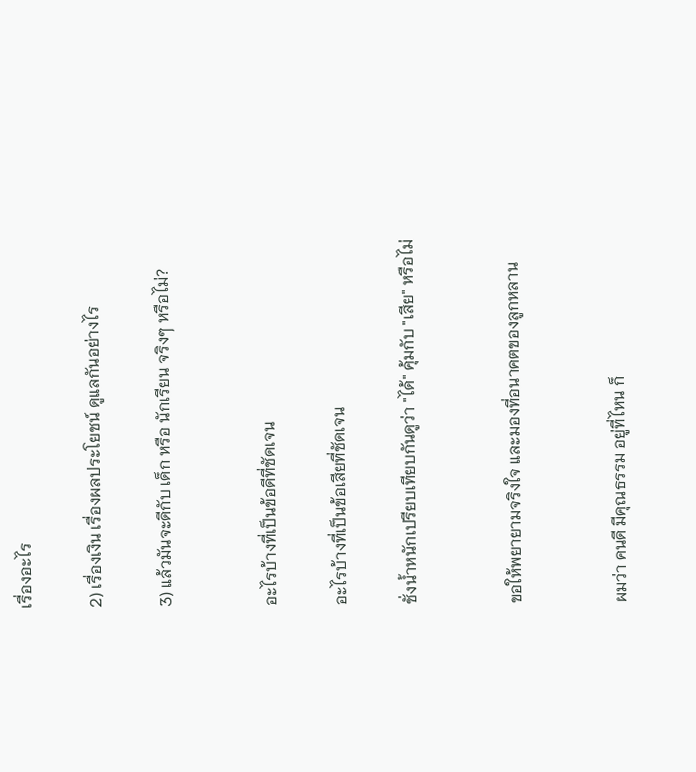เรื่องอะไร

2) เรื่องเงิน เรื่องผลประโยชน์ ดูแลกันอย่างไร

3) แล้วมันจะดีกับ เด็ก หรือ นักเรียน จริงๆ หรือไม่?


อะไรบ้างที่เป็นข้อดีที่ชัดเจน

อะไรบ้างที่เป็นข้อเสียที่ชัดเจน

ชั่งน้ำหนักเปรียบเทียบกันดูว่า "ได้" คุ้มกับ "เสีย" หรือไม่


ขอให้พยายามจริงใจ และมองที่อนาคตของลูกหลาน


ผมว่า คนดี มีคุณธรรม อยู่ที่ไหน ก็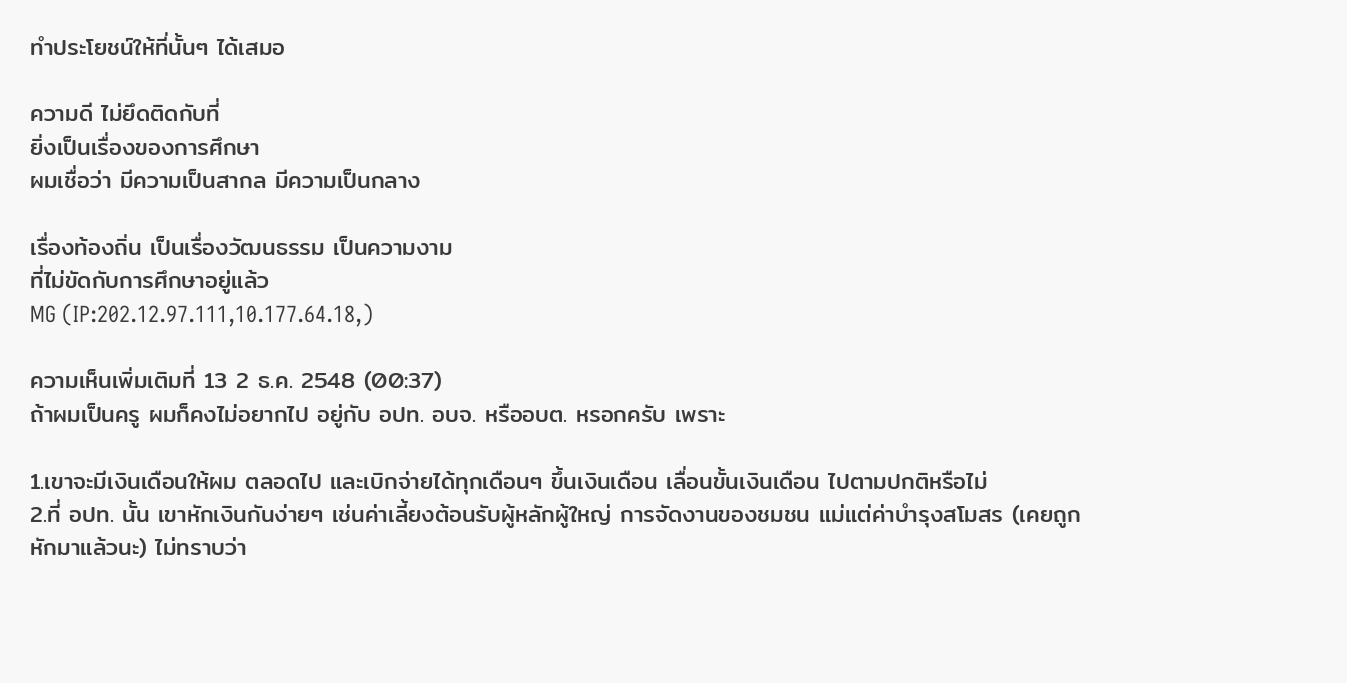ทำประโยชน์ให้ที่นั้นๆ ได้เสมอ

ความดี ไม่ยึดติดกับที่
ยิ่งเป็นเรื่องของการศึกษา
ผมเชื่อว่า มีความเป็นสากล มีความเป็นกลาง

เรื่องท้องถิ่น เป็นเรื่องวัฒนธรรม เป็นความงาม
ที่ไม่ขัดกับการศึกษาอยู่แล้ว
MG (IP:202.12.97.111,10.177.64.18,)

ความเห็นเพิ่มเติมที่ 13 2 ธ.ค. 2548 (00:37)
ถ้าผมเป็นครู ผมก็คงไม่อยากไป อยู่กับ อปท. อบจ. หรืออบต. หรอกครับ เพราะ

1.เขาจะมีเงินเดือนให้ผม ตลอดไป และเบิกจ่ายได้ทุกเดือนๆ ขึ้นเงินเดือน เลื่อนขั้นเงินเดือน ไปตามปกติหรือไม่
2.ที่ อปท. นั้น เขาหักเงินกันง่ายๆ เช่นค่าเลี้ยงต้อนรับผู้หลักผู้ใหญ่ การจัดงานของชมชน แม่แต่ค่าบำรุงสโมสร (เคยถูกหักมาแล้วนะ) ไม่ทราบว่า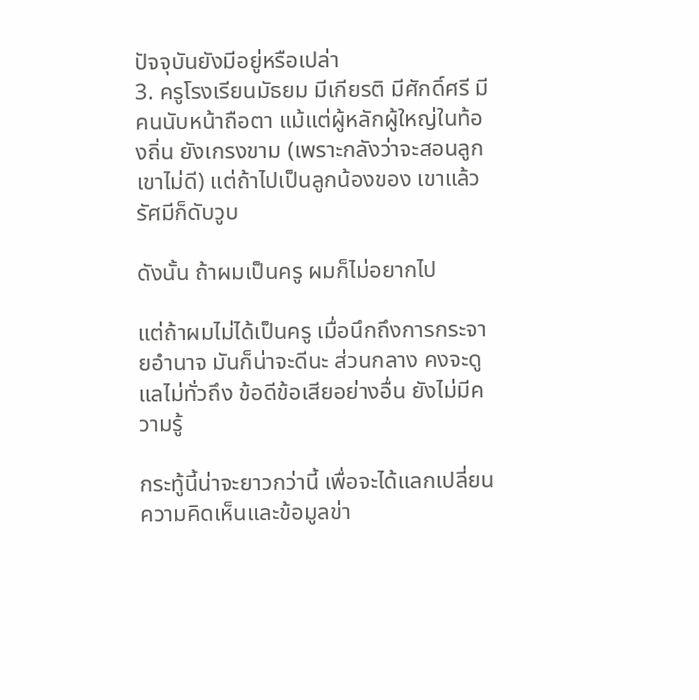ปัจจุบันยังมีอยู่หรือเปล่า
3. ครูโรงเรียนมัธยม มีเกียรติ มีศักดิ์ศรี มีคนนับหน้าถือตา แม้แต่ผู้หลักผู้ใหญ่ในท้องถิ่น ยังเกรงขาม (เพราะกลังว่าจะสอนลูกเขาไม่ดี) แต่ถ้าไปเป็นลูกน้องของ เขาแล้ว รัศมีก็ดับวูบ

ดังนั้น ถ้าผมเป็นครู ผมก็ไม่อยากไป

แต่ถ้าผมไม่ได้เป็นครู เมื่อนึกถึงการกระจายอำนาจ มันก็น่าจะดีนะ ส่วนกลาง คงจะดูแลไม่ทั่วถึง ข้อดีข้อเสียอย่างอื่น ยังไม่มีความรู้

กระทู้นี้น่าจะยาวกว่านี้ เพื่อจะได้แลกเปลี่ยนความคิดเห็นและข้อมูลข่า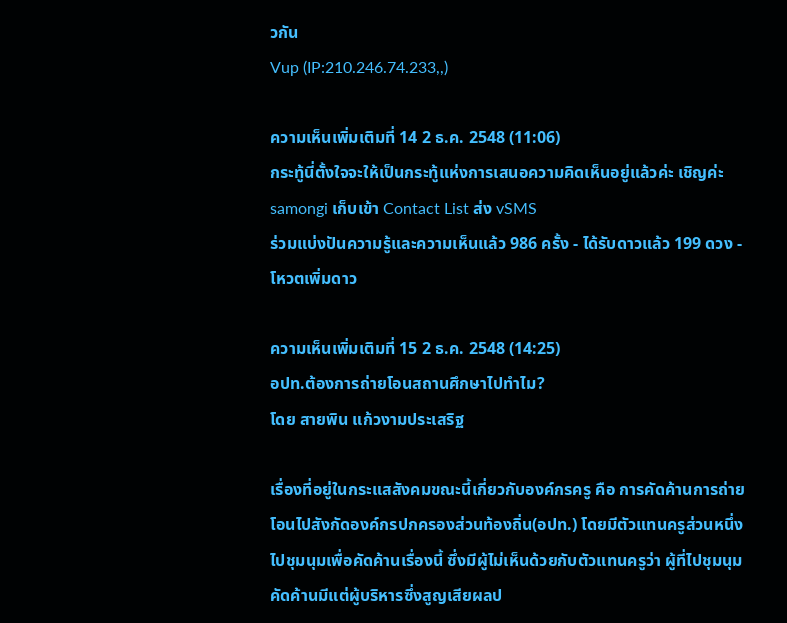วกัน
Vup (IP:210.246.74.233,,)

ความเห็นเพิ่มเติมที่ 14 2 ธ.ค. 2548 (11:06)
กระทู้นี่ตั้งใจจะให้เป็นกระทู้แห่งการเสนอความคิดเห็นอยู่แล้วค่ะ เชิญค่ะ
samongi เก็บเข้า Contact List ส่ง vSMS
ร่วมแบ่งปันความรู้และความเห็นแล้ว 986 ครั้ง - ได้รับดาวแล้ว 199 ดวง - โหวตเพิ่มดาว

ความเห็นเพิ่มเติมที่ 15 2 ธ.ค. 2548 (14:25)
อปท.ต้องการถ่ายโอนสถานศึกษาไปทำไม?
โดย สายพิน แก้วงามประเสริฐ

เรื่องที่อยู่ในกระแสสังคมขณะนี้เกี่ยวกับองค์กรครู คือ การคัดค้านการถ่ายโอนไปสังกัดองค์กรปกครองส่วนท้องถิ่น(อปท.) โดยมีตัวแทนครูส่วนหนึ่งไปชุมนุมเพื่อคัดค้านเรื่องนี้ ซึ่งมีผู้ไม่เห็นด้วยกับตัวแทนครูว่า ผู้ที่ไปชุมนุมคัดค้านมีแต่ผู้บริหารซึ่งสูญเสียผลป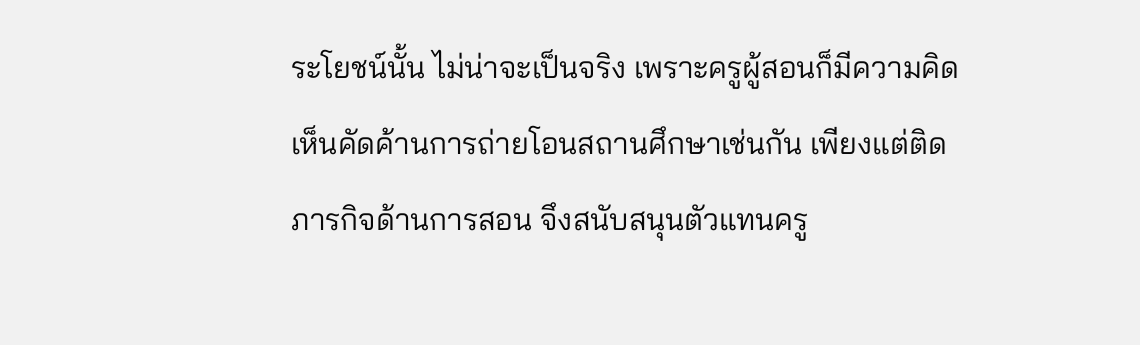ระโยชน์นั้น ไม่น่าจะเป็นจริง เพราะครูผู้สอนก็มีความคิดเห็นคัดค้านการถ่ายโอนสถานศึกษาเช่นกัน เพียงแต่ติดภารกิจด้านการสอน จึงสนับสนุนตัวแทนครู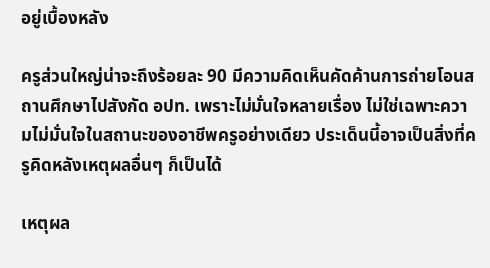อยู่เบื้องหลัง

ครูส่วนใหญ่น่าจะถึงร้อยละ 90 มีความคิดเห็นคัดค้านการถ่ายโอนสถานศึกษาไปสังกัด อปท. เพราะไม่มั่นใจหลายเรื่อง ไม่ใช่เฉพาะความไม่มั่นใจในสถานะของอาชีพครูอย่างเดียว ประเด็นนี้อาจเป็นสิ่งที่ครูคิดหลังเหตุผลอื่นๆ ก็เป็นได้

เหตุผล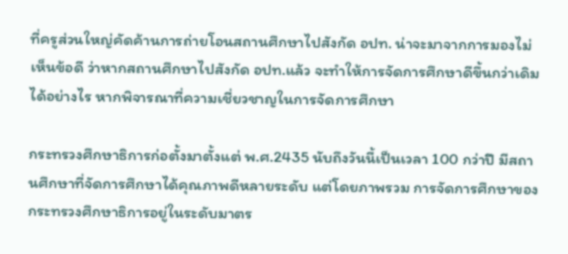ที่ครูส่วนใหญ่คัดค้านการถ่ายโอนสถานศึกษาไปสังกัด อปท. น่าจะมาจากการมองไม่เห็นข้อดี ว่าหากสถานศึกษาไปสังกัด อปท.แล้ว จะทำให้การจัดการศึกษาดีขึ้นกว่าเดิมได้อย่างไร หากพิจารณาที่ความเชี่ยวชาญในการจัดการศึกษา

กระทรวงศึกษาธิการก่อตั้งมาตั้งแต่ พ.ศ.2435 นับถึงวันนี้เป็นเวลา 100 กว่าปี มีสถานศึกษาที่จัดการศึกษาได้คุณภาพดีหลายระดับ แต่โดยภาพรวม การจัดการศึกษาของกระทรวงศึกษาธิการอยู่ในระดับมาตร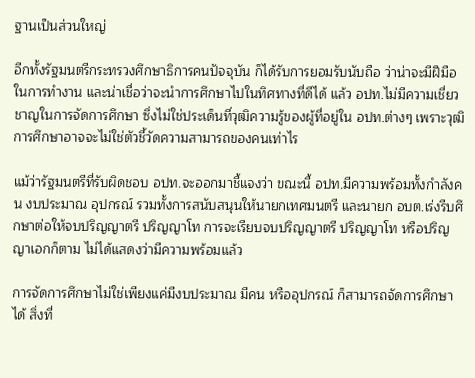ฐานเป็นส่วนใหญ่

อีกทั้งรัฐมนตรีกระทรวงศึกษาธิการคนปัจจุบัน ก็ได้รับการยอมรับนับถือ ว่าน่าจะมีฝีมือในการทำงาน และน่าเชื่อว่าจะนำการศึกษาไปในทิศทางที่ดีได้ แล้ว อปท.ไม่มีความเชี่ยวชาญในการจัดการศึกษา ซึ่งไม่ใช่ประเด็นที่วุฒิความรู้ของผู้ที่อยู่ใน อปท.ต่างๆ เพราะวุฒิการศึกษาอาจจะไม่ใช่ตัวชี้วัดความสามารถของคนเท่าไร

แม้ว่ารัฐมนตรีที่รับผิดชอบ อปท.จะออกมาชี้แจงว่า ขณะนี้ อปท.มีความพร้อมทั้งกำลังคน งบประมาณ อุปกรณ์ รวมทั้งการสนับสนุนให้นายกเทศมนตรี และนายก อบต.เร่งรีบศึกษาต่อให้จบปริญญาตรี ปริญญาโท การจะเรียบจบปริญญาตรี ปริญญาโท หรือปริญญาเอกก็ตาม ไม่ได้แสดงว่ามีความพร้อมแล้ว

การจัดการศึกษาไม่ใช่เพียงแค่มีงบประมาณ มีคน หรืออุปกรณ์ ก็สามารถจัดการศึกษาได้ สิ่งที่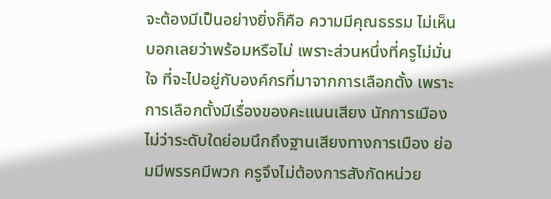จะต้องมีเป็นอย่างยิ่งก็คือ ความมีคุณธรรม ไม่เห็นบอกเลยว่าพร้อมหรือไม่ เพราะส่วนหนึ่งที่ครูไม่มั่นใจ ที่จะไปอยู่กับองค์กรที่มาจากการเลือกตั้ง เพราะการเลือกตั้งมีเรื่องของคะแนนเสียง นักการเมืองไม่ว่าระดับใดย่อมนึกถึงฐานเสียงทางการเมือง ย่อมมีพรรคมีพวก ครูจึงไม่ต้องการสังกัดหน่วย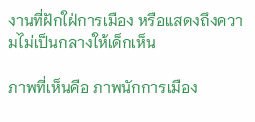งานที่ฝักใฝ่การเมือง หรือแสดงถึงความไม่เป็นกลางให้เด็กเห็น

ภาพที่เห็นคือ ภาพนักการเมือง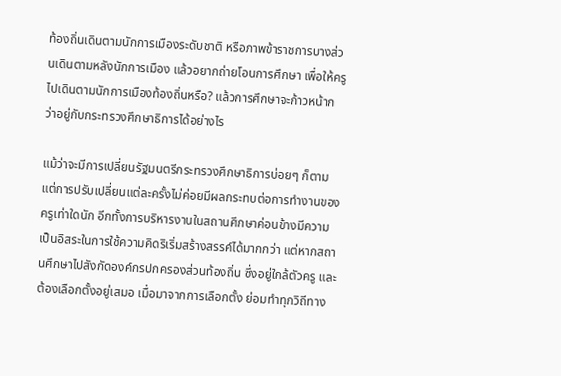ท้องถิ่นเดินตามนักการเมืองระดับชาติ หรือภาพข้าราชการบางส่วนเดินตามหลังนักการเมือง แล้วอยากถ่ายโอนการศึกษา เพื่อให้ครูไปเดินตามนักการเมืองท้องถิ่นหรือ? แล้วการศึกษาจะก้าวหน้ากว่าอยู่กับกระทรวงศึกษาธิการได้อย่างไร

แม้ว่าจะมีการเปลี่ยนรัฐมนตรีกระทรวงศึกษาธิการบ่อยๆ ก็ตาม แต่การปรับเปลี่ยนแต่ละครั้งไม่ค่อยมีผลกระทบต่อการทำงานของครูเท่าใดนัก อีกทั้งการบริหารงานในสถานศึกษาค่อนข้างมีความเป็นอิสระในการใช้ความคิดริเริ่มสร้างสรรค์ได้มากกว่า แต่หากสถานศึกษาไปสังกัดองค์กรปกครองส่วนท้องถิ่น ซึ่งอยู่ใกล้ตัวครู และต้องเลือกตั้งอยู่เสมอ เมื่อมาจากการเลือกตั้ง ย่อมทำทุกวิถีทาง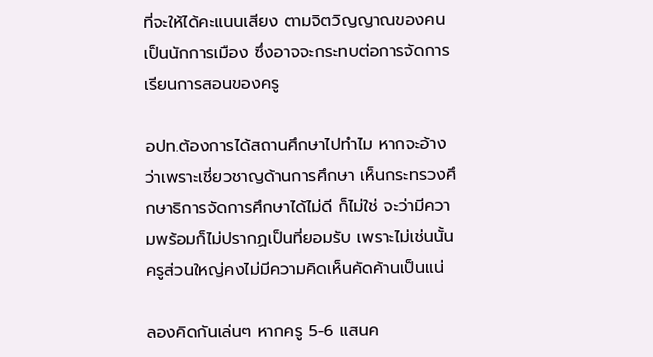ที่จะให้ได้คะแนนเสียง ตามจิตวิญญาณของคนเป็นนักการเมือง ซึ่งอาจจะกระทบต่อการจัดการเรียนการสอนของครู

อปท.ต้องการได้สถานศึกษาไปทำไม หากจะอ้างว่าเพราะเชี่ยวชาญด้านการศึกษา เห็นกระทรวงศึกษาธิการจัดการศึกษาได้ไม่ดี ก็ไม่ใช่ จะว่ามีความพร้อมก็ไม่ปรากฏเป็นที่ยอมรับ เพราะไม่เช่นนั้น ครูส่วนใหญ่คงไม่มีความคิดเห็นคัดค้านเป็นแน่

ลองคิดกันเล่นๆ หากครู 5-6 แสนค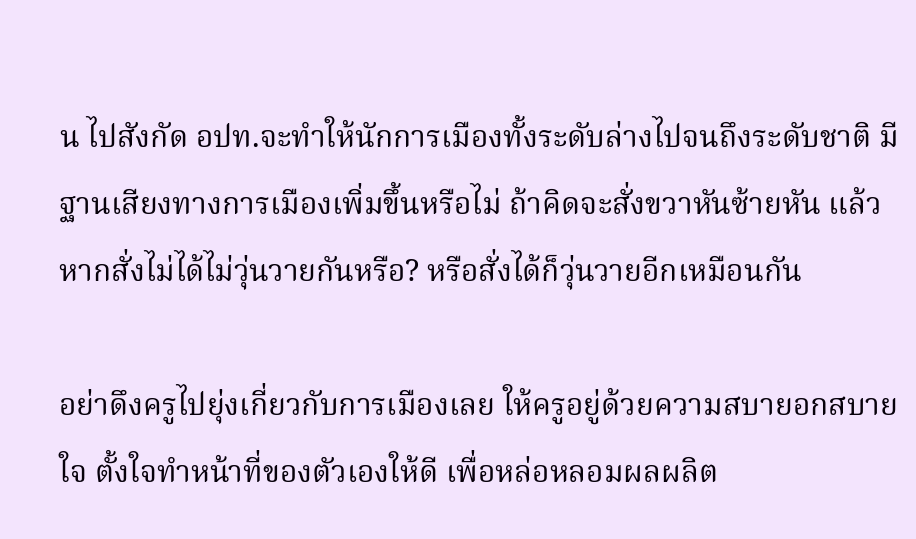น ไปสังกัด อปท.จะทำให้นักการเมืองทั้งระดับล่างไปจนถึงระดับชาติ มีฐานเสียงทางการเมืองเพิ่มขึ้นหรือไม่ ถ้าคิดจะสั่งขวาหันซ้ายหัน แล้วหากสั่งไม่ได้ไม่วุ่นวายกันหรือ? หรือสั่งได้ก็วุ่นวายอีกเหมือนกัน

อย่าดึงครูไปยุ่งเกี่ยวกับการเมืองเลย ให้ครูอยู่ด้วยความสบายอกสบายใจ ตั้งใจทำหน้าที่ของตัวเองให้ดี เพื่อหล่อหลอมผลผลิต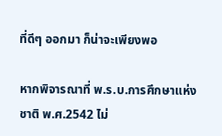ที่ดีๆ ออกมา ก็น่าจะเพียงพอ

หากพิจารณาที่ พ.ร.บ.การศึกษาแห่งชาติ พ.ศ.2542 ไม่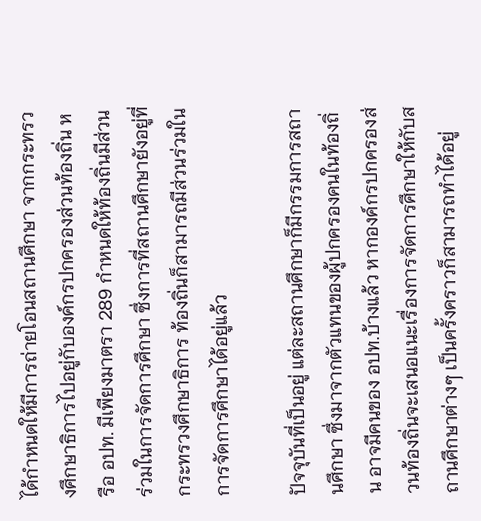ได้กำหนดให้มีการถ่ายโอนสถานศึกษา จากกระทรวงศึกษาธิการไปอยู่กับองค์กรปกครองส่วนท้องถิ่น หรือ อปท. มีเพียงมาตรา 289 กำหนดให้ท้องถิ่นมีส่วนร่วมในการจัดการศึกษา ซึ่งการที่สถานศึกษายังอยู่ที่กระทรวงศึกษาธิการ ท้องถิ่นก็สามารถมีส่วนร่วมในการจัดการศึกษาได้อยู่แล้ว

ปัจจุบันที่เป็นอยู่ แต่ละสถานศึกษาก็มีกรรมการสถานศึกษา ซึ่งมาจากตัวแทนของผู้ปกครองคนในท้องถิ่น อาจมีคนของ อปท.บ้างแล้ว หากองค์กรปกครองส่วนท้องถิ่นจะเสนอแนะเรื่องการจัดการศึกษาให้กับสถานศึกษาต่างๆ เป็นครั้งคราวก็สามารถทำได้อยู่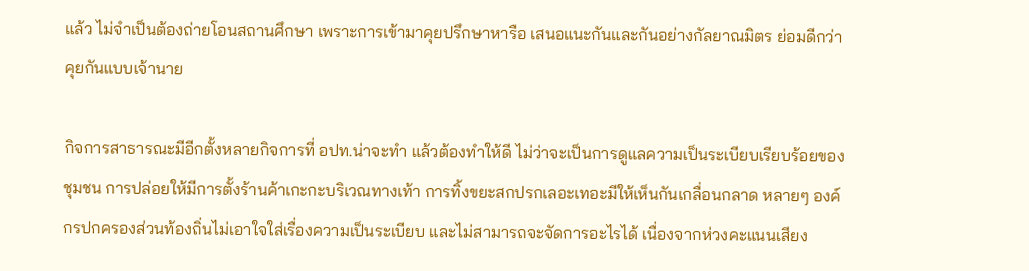แล้ว ไม่จำเป็นต้องถ่ายโอนสถานศึกษา เพราะการเข้ามาคุยปรึกษาหารือ เสนอแนะกันและกันอย่างกัลยาณมิตร ย่อมดีกว่าคุยกันแบบเจ้านาย

กิจการสาธารณะมีอีกตั้งหลายกิจการที่ อปท.น่าจะทำ แล้วต้องทำให้ดี ไม่ว่าจะเป็นการดูแลความเป็นระเบียบเรียบร้อยของชุมชน การปล่อยให้มีการตั้งร้านค้าเกะกะบริเวณทางเท้า การทิ้งขยะสกปรกเลอะเทอะมีให้เห็นกันเกลื่อนกลาด หลายๆ องค์กรปกครองส่วนท้องถิ่นไม่เอาใจใส่เรื่องความเป็นระเบียบ และไม่สามารถจะจัดการอะไรได้ เนื่องจากห่วงคะแนนเสียง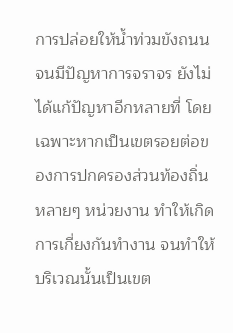การปล่อยให้น้ำท่วมขังถนน จนมีปัญหาการจราจร ยังไม่ได้แก้ปัญหาอีกหลายที่ โดยเฉพาะหากเป็นเขตรอยต่อของการปกครองส่วนท้องถิ่นหลายๆ หน่วยงาน ทำให้เกิดการเกี่ยงกันทำงาน จนทำให้บริเวณนั้นเป็นเขต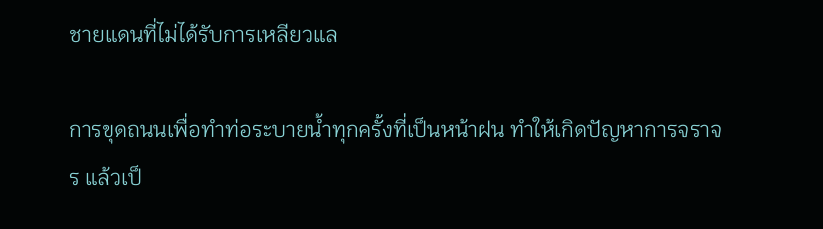ชายแดนที่ไม่ได้รับการเหลียวแล

การขุดถนนเพื่อทำท่อระบายน้ำทุกครั้งที่เป็นหน้าฝน ทำให้เกิดปัญหาการจราจร แล้วเป็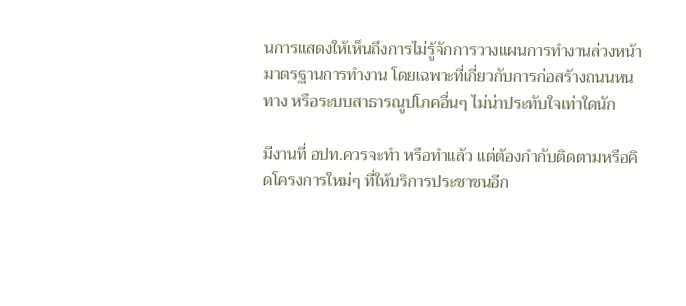นการแสดงให้เห็นถึงการไม่รู้จักการวางแผนการทำงานล่วงหน้า มาตรฐานการทำงาน โดยเฉพาะที่เกี่ยวกับการก่อสร้างถนนหนทาง หรือระบบสาธารณูปโภคอื่นๆ ไม่น่าประทับใจเท่าใดนัก

มีงานที่ อปท.ควรจะทำ หรือทำแล้ว แต่ต้องกำกับติดตามหรือคิดโครงการใหม่ๆ ที่ให้บริการประชาชนอีก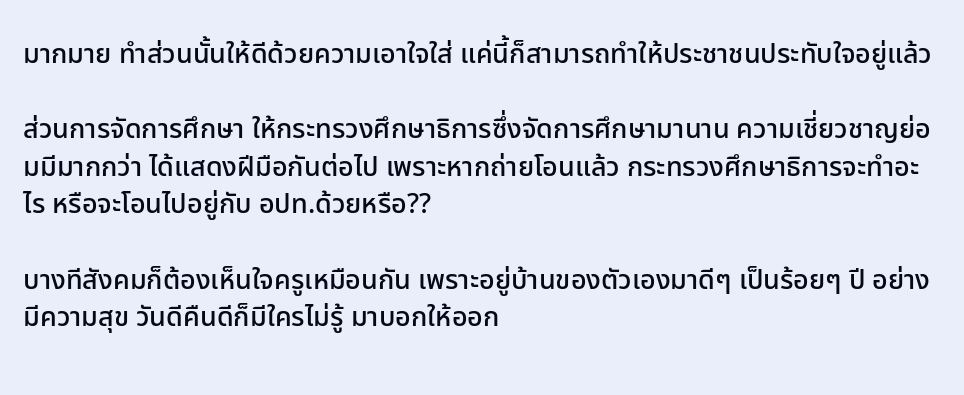มากมาย ทำส่วนนั้นให้ดีด้วยความเอาใจใส่ แค่นี้ก็สามารถทำให้ประชาชนประทับใจอยู่แล้ว

ส่วนการจัดการศึกษา ให้กระทรวงศึกษาธิการซึ่งจัดการศึกษามานาน ความเชี่ยวชาญย่อมมีมากกว่า ได้แสดงฝีมือกันต่อไป เพราะหากถ่ายโอนแล้ว กระทรวงศึกษาธิการจะทำอะไร หรือจะโอนไปอยู่กับ อปท.ด้วยหรือ??

บางทีสังคมก็ต้องเห็นใจครูเหมือนกัน เพราะอยู่บ้านของตัวเองมาดีๆ เป็นร้อยๆ ปี อย่างมีความสุข วันดีคืนดีก็มีใครไม่รู้ มาบอกให้ออก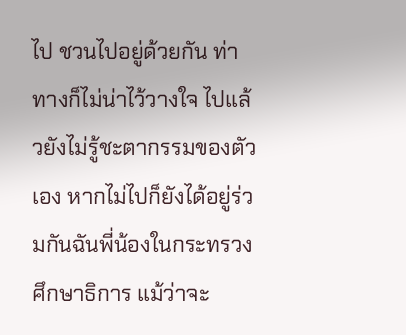ไป ชวนไปอยู่ด้วยกัน ท่าทางก็ไม่น่าไว้วางใจ ไปแล้วยังไม่รู้ชะตากรรมของตัวเอง หากไม่ไปก็ยังได้อยู่ร่วมกันฉันพี่น้องในกระทรวงศึกษาธิการ แม้ว่าจะ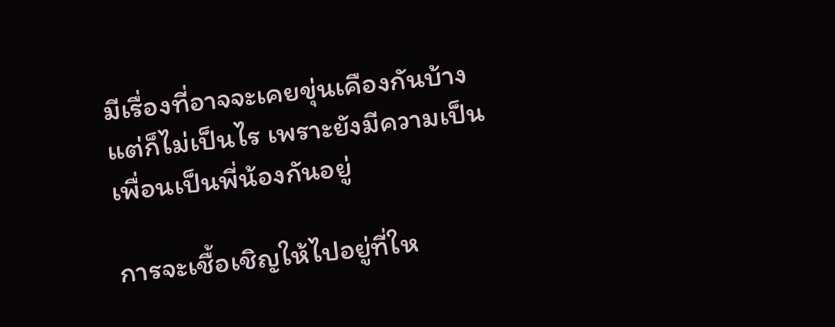มีเรื่องที่อาจจะเคยขุ่นเคืองกันบ้าง แต่ก็ไม่เป็นไร เพราะยังมีความเป็นเพื่อนเป็นพี่น้องกันอยู่

การจะเชื้อเชิญให้ไปอยู่ที่ให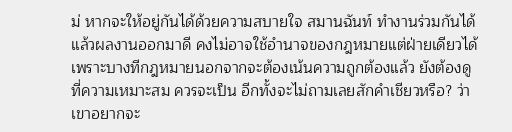ม่ หากจะให้อยู่กันได้ด้วยความสบายใจ สมานฉันท์ ทำงานร่วมกันได้ แล้วผลงานออกมาดี คงไม่อาจใช้อำนาจของกฎหมายแต่ฝ่ายเดียวได้ เพราะบางทีกฎหมายนอกจากจะต้องเน้นความถูกต้องแล้ว ยังต้องดูที่ความเหมาะสม ควรจะเป็น อีกทั้งจะไม่ถามเลยสักคำเชียวหรือ? ว่าเขาอยากจะ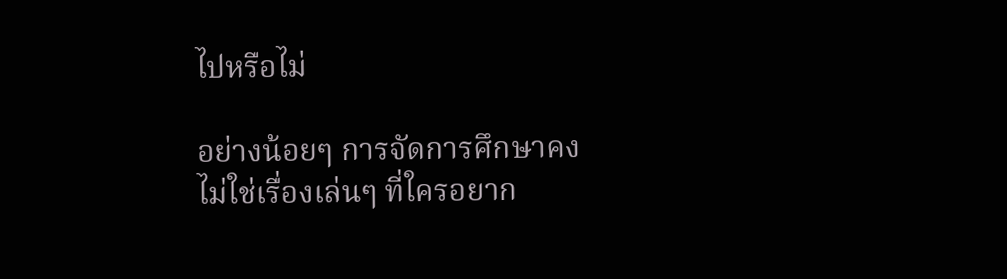ไปหรือไม่

อย่างน้อยๆ การจัดการศึกษาคงไม่ใช่เรื่องเล่นๆ ที่ใครอยาก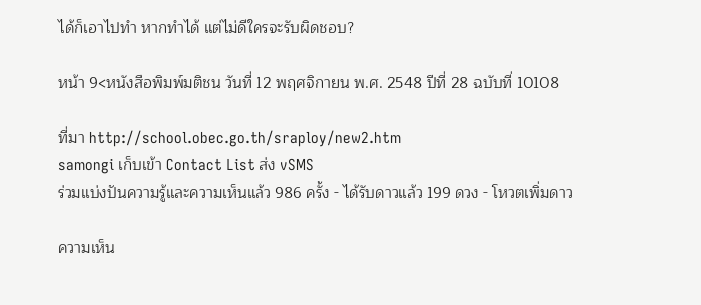ได้ก็เอาไปทำ หากทำได้ แต่ไม่ดีใครจะรับผิดชอบ?

หน้า 9<หนังสือพิมพ์มติชน วันที่ 12 พฤศจิกายน พ.ศ. 2548 ปีที่ 28 ฉบับที่ 10108

ที่มา http://school.obec.go.th/sraploy/new2.htm
samongi เก็บเข้า Contact List ส่ง vSMS
ร่วมแบ่งปันความรู้และความเห็นแล้ว 986 ครั้ง - ได้รับดาวแล้ว 199 ดวง - โหวตเพิ่มดาว

ความเห็น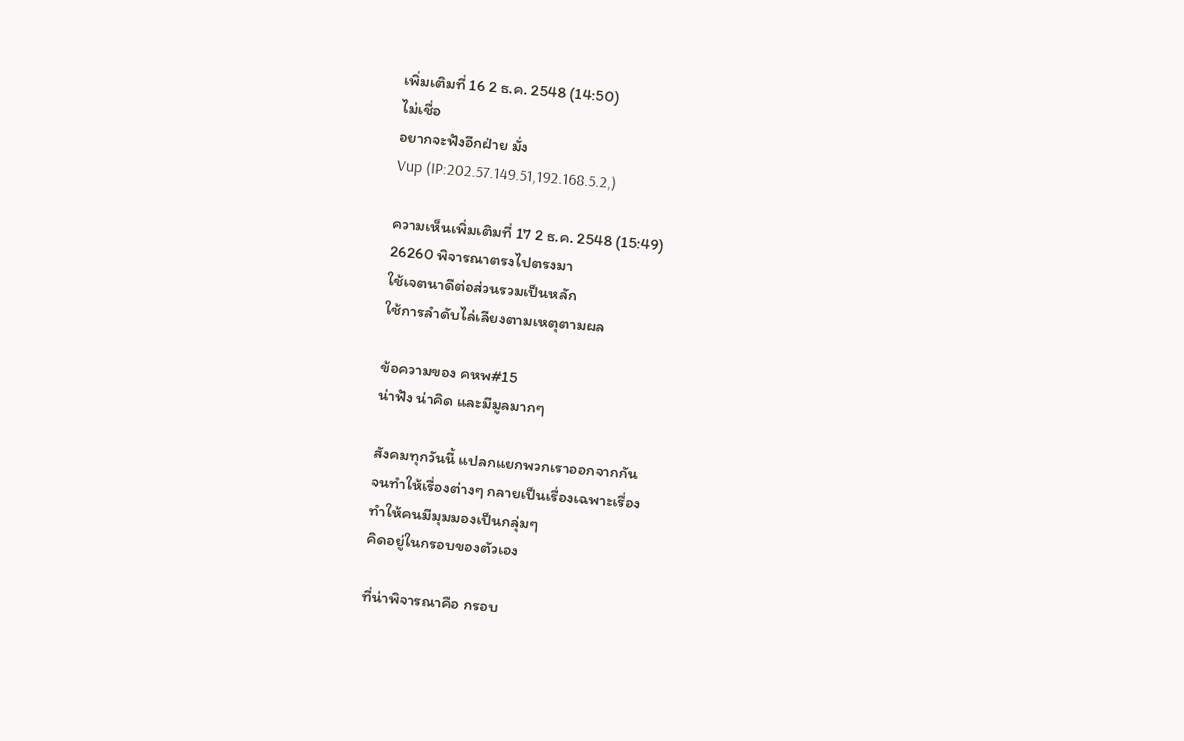เพิ่มเติมที่ 16 2 ธ.ค. 2548 (14:50)
ไม่เชื่อ
อยากจะฟังอีกฝ่าย มั่ง
Vup (IP:202.57.149.51,192.168.5.2,)

ความเห็นเพิ่มเติมที่ 17 2 ธ.ค. 2548 (15:49)
26260 พิจารณาตรงไปตรงมา
ใช้เจตนาดีต่อส่วนรวมเป็นหลัก
ใช้การลำดับไล่เลียงตามเหตุตามผล

ข้อความของ คหพ#15
น่าฟัง น่าคิด และมีมูลมากๆ

สังคมทุกวันนี้ แปลกแยกพวกเราออกจากกัน
จนทำให้เรื่องต่างๆ กลายเป็นเรื่องเฉพาะเรื่อง
ทำให้คนมีมุมมองเป็นกลุ่มๆ
คิดอยู่ในกรอบของตัวเอง

ที่น่าพิจารณาคือ กรอบ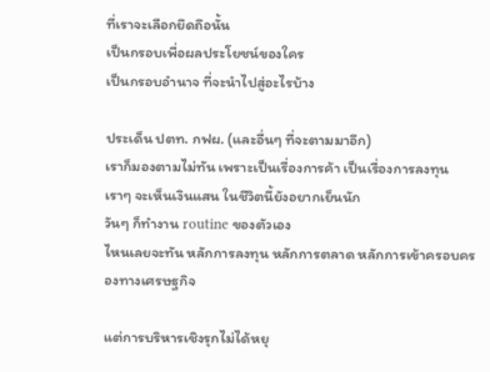ที่เราจะเลือกยึดถึอนั้น
เป็นกรอบเพื่อผลประโยชน์ของใคร
เป็นกรอบอำนาจ ที่จะนำไปสู่อะไรบ้าง

ประเด็น ปตท. กฟผ. (และอื่นๆ ที่จะตามมาอีก)
เราก็มองตามไม่ทัน เพราะเป็นเรื่องการค้า เป็นเรื่องการลงทุน
เราๆ จะเห็นเงินแสน ในชีวิตนี้ยังอยากเย็นนัก
วันๆ ก็ทำงาน routine ของตัวเอง
ไหนเลยจะทัน หลักการลงทุน หลักการตลาด หลักการเข้าครอบครองทางเศรษฐกิจ

แต่การบริหารเชิงรุกไม่ได้หยุ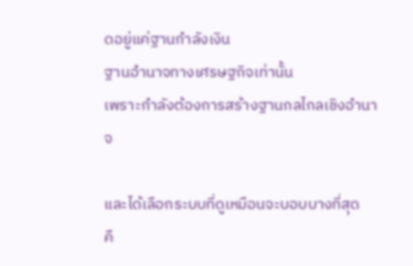ดอยู่แค่ฐานกำลังเงิน
ฐานอำนาจทางเศรษฐกิจเท่านั้น
เพราะกำลังต้องการสร้างฐานกลไกลเชิงอำนาจ

และได้เลือกระบบที่ดูเหมือนจะบอบบางที่สุด
คื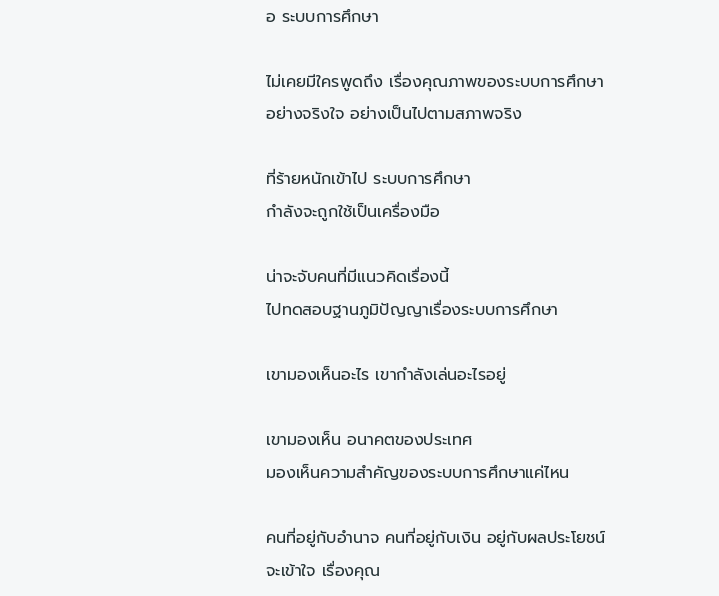อ ระบบการศึกษา

ไม่เคยมีใครพูดถึง เรื่องคุณภาพของระบบการศึกษา
อย่างจริงใจ อย่างเป็นไปตามสภาพจริง

ที่ร้ายหนักเข้าไป ระบบการศึกษา
กำลังจะถูกใช้เป็นเครื่องมือ

น่าจะจับคนที่มีแนวคิดเรื่องนี้
ไปทดสอบฐานภูมิปัญญาเรื่องระบบการศึกษา

เขามองเห็นอะไร เขากำลังเล่นอะไรอยู่

เขามองเห็น อนาคตของประเทศ
มองเห็นความสำคัญของระบบการศึกษาแค่ไหน

คนที่อยู่กับอำนาจ คนที่อยู่กับเงิน อยู่กับผลประโยชน์
จะเข้าใจ เรื่องคุณ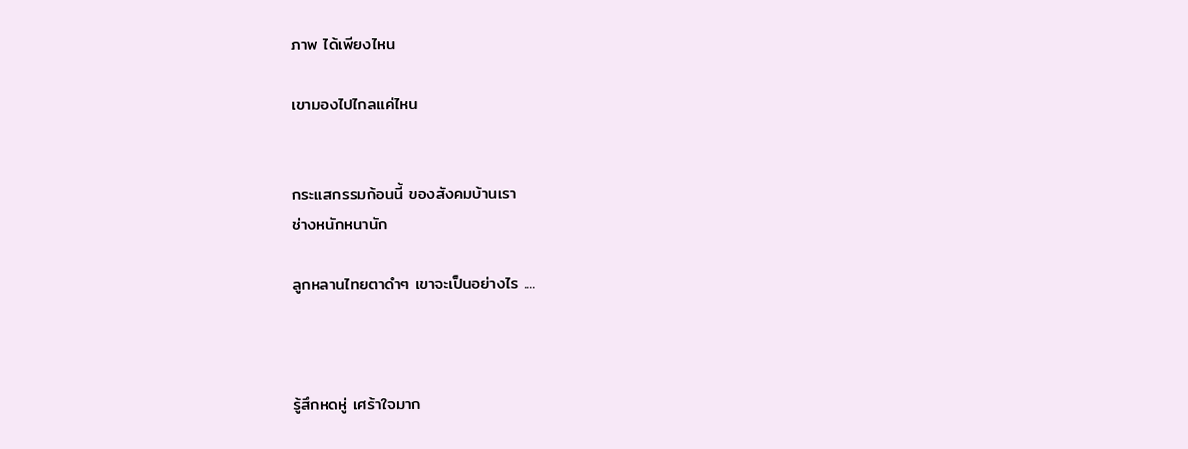ภาพ ได้เพียงไหน

เขามองไปไกลแค่ไหน


กระแสกรรมก้อนนี้ ของสังคมบ้านเรา
ช่างหนักหนานัก

ลูกหลานไทยตาดำๆ เขาจะเป็นอย่างไร ....



รู้สึกหดหู่ เศร้าใจมาก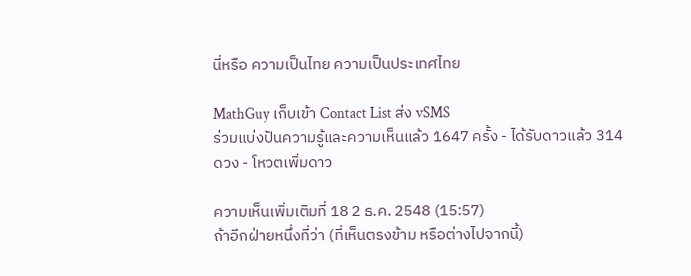นี่หรือ ความเป็นไทย ความเป็นประเทศไทย

MathGuy เก็บเข้า Contact List ส่ง vSMS
ร่วมแบ่งปันความรู้และความเห็นแล้ว 1647 ครั้ง - ได้รับดาวแล้ว 314 ดวง - โหวตเพิ่มดาว

ความเห็นเพิ่มเติมที่ 18 2 ธ.ค. 2548 (15:57)
ถ้าอีกฝ่ายหนึ่งที่ว่า (ที่เห็นตรงข้าม หรือต่างไปจากนี้)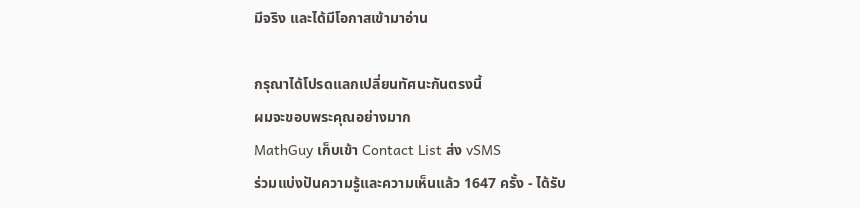มีจริง และได้มีโอกาสเข้ามาอ่าน

กรุณาได้โปรดแลกเปลี่ยนทัศนะกันตรงนี้
ผมจะขอบพระคุณอย่างมาก
MathGuy เก็บเข้า Contact List ส่ง vSMS
ร่วมแบ่งปันความรู้และความเห็นแล้ว 1647 ครั้ง - ได้รับ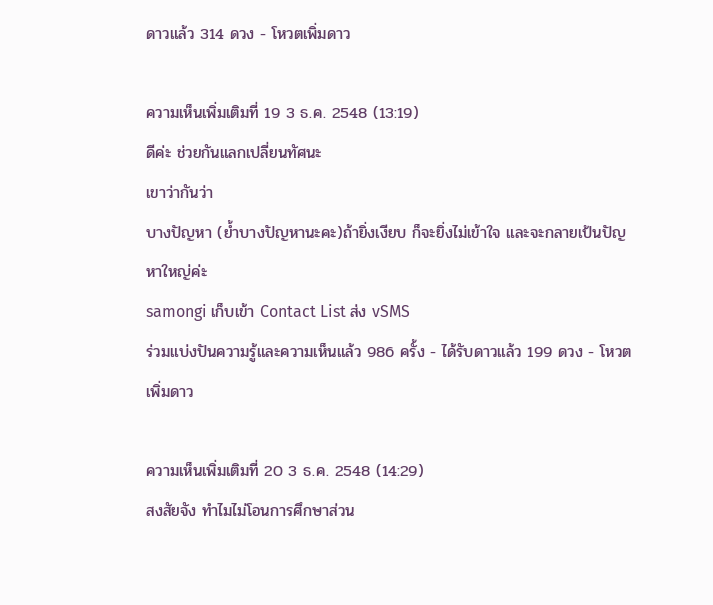ดาวแล้ว 314 ดวง - โหวตเพิ่มดาว

ความเห็นเพิ่มเติมที่ 19 3 ธ.ค. 2548 (13:19)
ดีค่ะ ช่วยกันแลกเปลี่ยนทัศนะ
เขาว่ากันว่า
บางปัญหา (ย้ำบางปัญหานะคะ)ถ้ายิ่งเงียบ ก็จะยิ่งไม่เข้าใจ และจะกลายเป้นปัญหาใหญ่ค่ะ
samongi เก็บเข้า Contact List ส่ง vSMS
ร่วมแบ่งปันความรู้และความเห็นแล้ว 986 ครั้ง - ได้รับดาวแล้ว 199 ดวง - โหวตเพิ่มดาว

ความเห็นเพิ่มเติมที่ 20 3 ธ.ค. 2548 (14:29)
สงสัยจัง ทำไมไม่โอนการศึกษาส่วน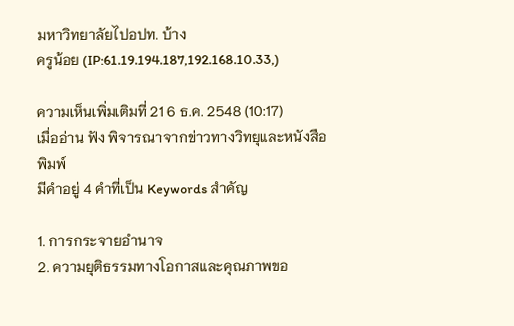มหาวิทยาลัยไปอปท. บ้าง
ครูน้อย (IP:61.19.194.187,192.168.10.33,)

ความเห็นเพิ่มเติมที่ 21 6 ธ.ค. 2548 (10:17)
เมื่ออ่าน ฟัง พิจารณาจากข่าวทางวิทยุและหนังสือพิมพ์
มีคำอยู่ 4 คำที่เป็น Keywords สำคัญ

1. การกระจายอำนาจ
2. ความยุติธรรมทางโอกาสและคุณภาพขอ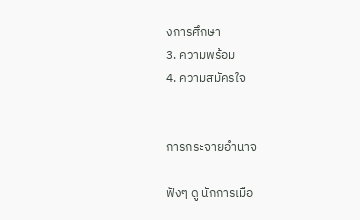งการศึกษา
3. ความพร้อม
4. ความสมัครใจ


การกระจายอำนาจ

ฟังๆ ดู นักการเมือ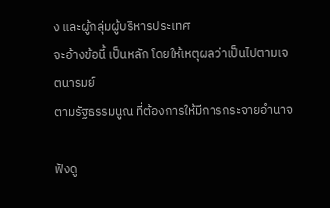ง และผู้กลุ่มผู้บริหารประเทศ
จะอ้างข้อนี้ เป็นหลัก โดยให้เหตุผลว่าเป็นไปตามเจตนารมย์
ตามรัฐธรรมนูณ ที่ต้องการให้มีการกระจายอำนาจ

ฟังดู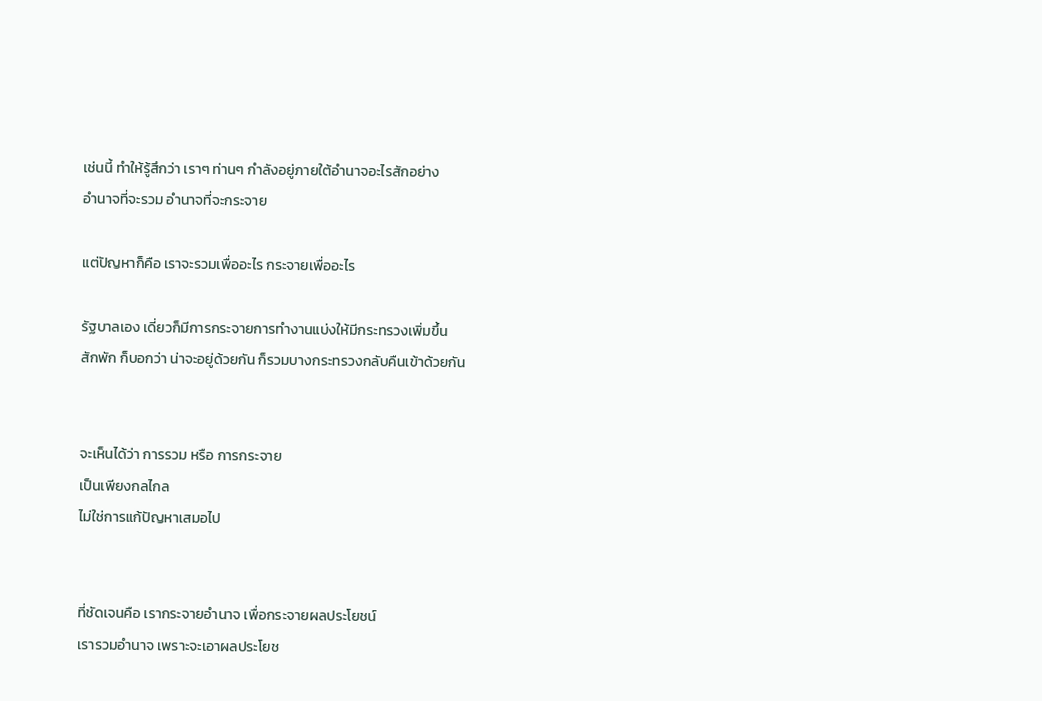เช่นนี้ ทำให้รู้สึกว่า เราๆ ท่านๆ กำลังอยู่ภายใต้อำนาจอะไรสักอย่าง
อำนาจที่จะรวม อำนาจที่จะกระจาย

แต่ปัญหาก็คือ เราจะรวมเพื่ออะไร กระจายเพื่ออะไร

รัฐบาลเอง เดี่ยวก็มีการกระจายการทำงานแบ่งให้มีกระทรวงเพิ่มขึ้น
สักพัก ก็บอกว่า น่าจะอยู่ด้วยกัน ก็รวมบางกระทรวงกลับคืนเข้าด้วยกัน


จะเห็นได้ว่า การรวม หรือ การกระจาย
เป็นเพียงกลไกล
ไม่ใช่การแก้ปัญหาเสมอไป


ที่ชัดเจนคือ เรากระจายอำนาจ เพื่อกระจายผลประโยชน์
เรารวมอำนาจ เพราะจะเอาผลประโยช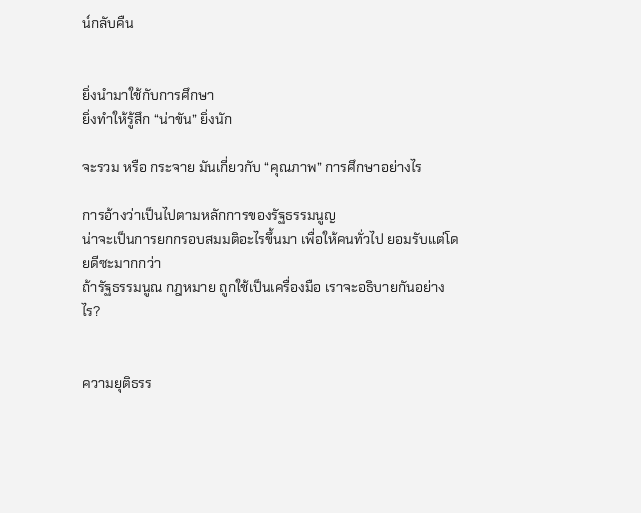น์กลับคืน


ยิ่งนำมาใช้กับการศึกษา
ยิ่งทำให้รู้สึก “น่าขัน” ยิ่งนัก

จะรวม หรือ กระจาย มันเกี่ยวกับ “คุณภาพ” การศึกษาอย่างไร

การอ้างว่าเป็นไปตามหลักการของรัฐธรรมนูญ
น่าจะเป็นการยกกรอบสมมติอะไรขึ้นมา เพื่อให้คนทั่วไป ยอมรับแต่โดยดีซะมากกว่า
ถ้ารัฐธรรมนูณ กฎหมาย ถูกใช้เป็นเครื่องมือ เราจะอธิบายกันอย่างไร?


ความยุติธรร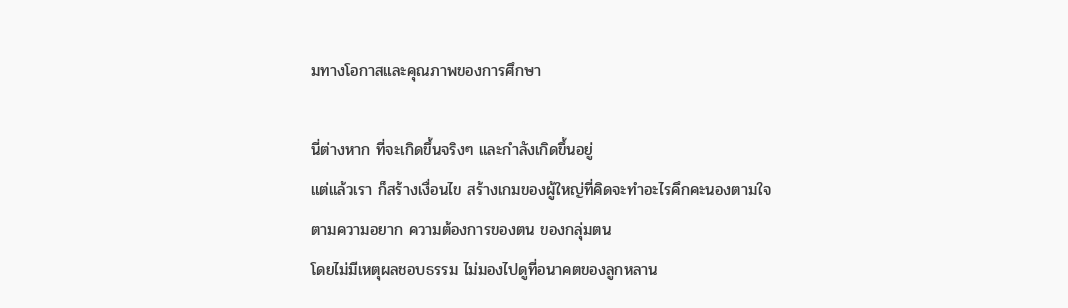มทางโอกาสและคุณภาพของการศึกษา

นี่ต่างหาก ที่จะเกิดขึ้นจริงๆ และกำลังเกิดขึ้นอยู่
แต่แล้วเรา ก็สร้างเงื่อนไข สร้างเกมของผู้ใหญ่ที่คิดจะทำอะไรคึกคะนองตามใจ
ตามความอยาก ความต้องการของตน ของกลุ่มตน
โดยไม่มีเหตุผลชอบธรรม ไม่มองไปดูที่อนาคตของลูกหลาน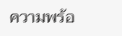ความพร้อ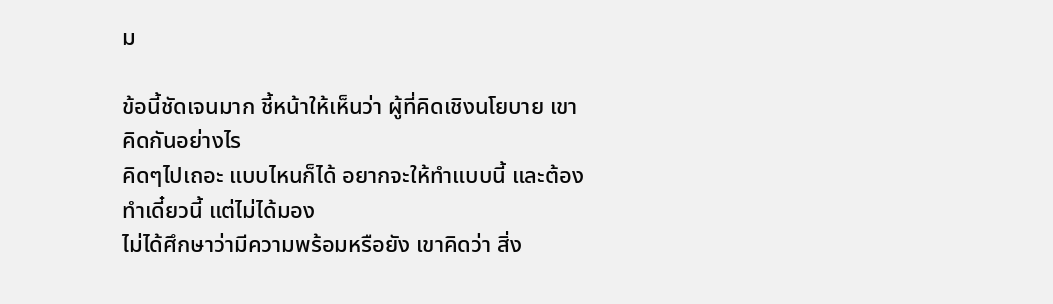ม

ข้อนี้ชัดเจนมาก ชี้หน้าให้เห็นว่า ผู้ที่คิดเชิงนโยบาย เขาคิดกันอย่างไร
คิดๆไปเถอะ แบบไหนก็ได้ อยากจะให้ทำแบบนี้ และต้องทำเดี๋ยวนี้ แต่ไม่ได้มอง
ไม่ได้ศึกษาว่ามีความพร้อมหรือยัง เขาคิดว่า สิ่ง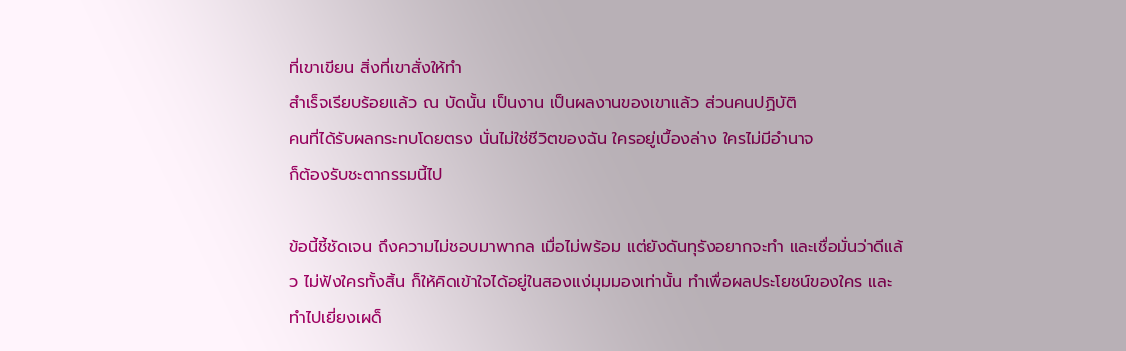ที่เขาเขียน สิ่งที่เขาสั่งให้ทำ
สำเร็จเรียบร้อยแล้ว ณ บัดนั้น เป็นงาน เป็นผลงานของเขาแล้ว ส่วนคนปฏิบัติ
คนที่ได้รับผลกระทบโดยตรง นั่นไม่ใช่ชีวิตของฉัน ใครอยู่เบื้องล่าง ใครไม่มีอำนาจ
ก็ต้องรับชะตากรรมนี้ไป

ข้อนี้ชี้ชัดเจน ถึงความไม่ชอบมาพากล เมื่อไม่พร้อม แต่ยังดันทุรังอยากจะทำ และเชื่อมั่นว่าดีแล้ว ไม่ฟังใครทั้งสิ้น ก็ให้คิดเข้าใจได้อยู่ในสองแง่มุมมองเท่านั้น ทำเพื่อผลประโยชน์ของใคร และทำไปเยี่ยงเผด็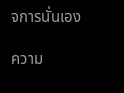จการนั่นเอง

ความ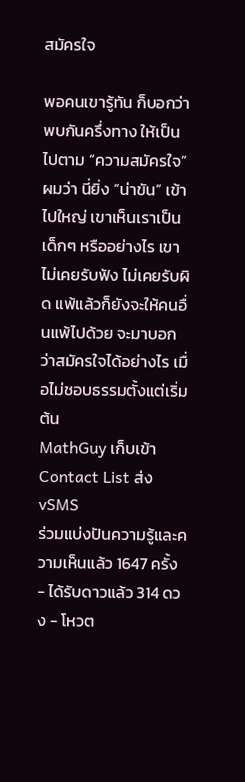สมัครใจ

พอคนเขารู้ทัน ก็บอกว่า พบกันครึ่งทาง ให้เป็นไปตาม “ความสมัครใจ” ผมว่า นี่ยิ่ง “น่าขัน” เข้าไปใหญ่ เขาเห็นเราเป็นเด็กๆ หรืออย่างไร เขาไม่เคยรับฟัง ไม่เคยรับผิด แพ้แล้วก็ยังจะให้คนอื่นแพ้ไปด้วย จะมาบอกว่าสมัครใจได้อย่างไร เมื่อไม่ชอบธรรมตั้งแต่เริ่มต้น
MathGuy เก็บเข้า Contact List ส่ง vSMS
ร่วมแบ่งปันความรู้และความเห็นแล้ว 1647 ครั้ง - ได้รับดาวแล้ว 314 ดวง - โหวต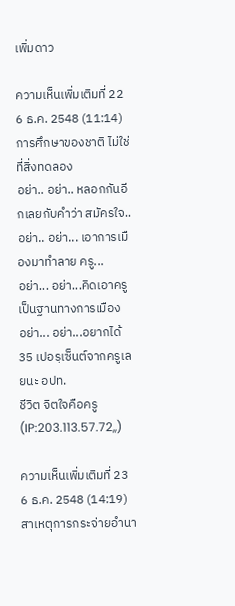เพิ่มดาว

ความเห็นเพิ่มเติมที่ 22 6 ธ.ค. 2548 (11:14)
การศึกษาของชาติ ไม่ใช่ที่สิ่งทดลอง
อย่า.. อย่า.. หลอกกันอีกเลยกับคำว่า สมัครใจ..
อย่า.. อย่า... เอาการเมืองมาทำลาย ครู...
อย่า... อย่า...คิดเอาครูเป็นฐานทางการเมือง
อย่า... อย่า...อยากได้ 35 เปอรฺเซ็นต์จากครูเลยนะ อปท.
ชีวิต จิตใจคือครู (IP:203.113.57.72,,)

ความเห็นเพิ่มเติมที่ 23 6 ธ.ค. 2548 (14:19)
สาเหตุการกระจ่ายอำนา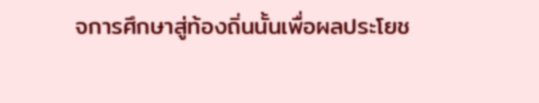จการศึกษาสู่ท้องถิ่นนั้นเพื่อผลประโยช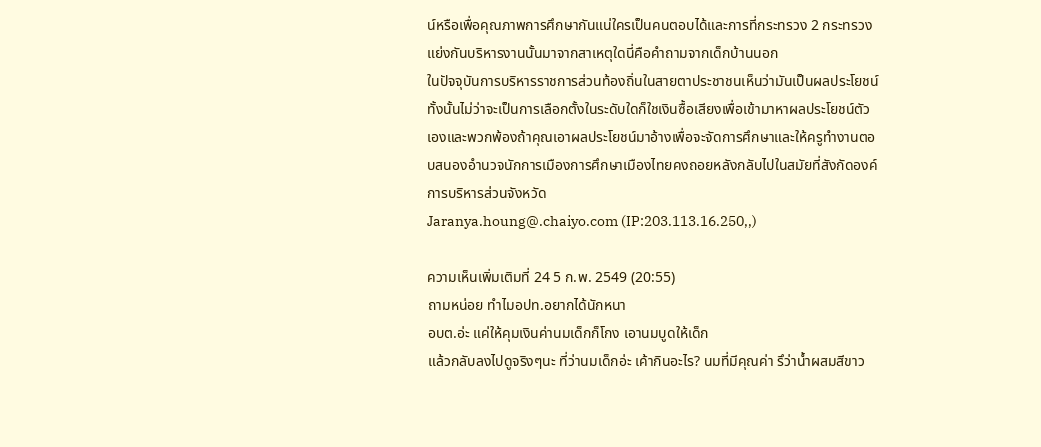น์หรือเพื่อคุณภาพการศึกษากันแน่ใครเป็นคนตอบได้และการที่กระทรวง 2 กระทรวงแย่งกันบริหารงานนั้นมาจากสาเหตุใดนี่คือคำถามจากเด็กบ้านนอก
ในปัจจุบันการบริหารราชการส่วนท้องถิ่นในสายตาประชาชนเห็นว่ามันเป็นผลประโยชน์ทั้งนั้นไม่ว่าจะเป็นการเลือกตั้งในระดับใดก็ใชเงินซื้อเสียงเพื่อเข้ามาหาผลประโยชน์ตัวเองและพวกพ้องถ้าคุณเอาผลประโยชน์มาอ้างเพื่อจะจัดการศึกษาและให้ครูทำงานตอบสนองอำนวจนักการเมืองการศึกษาเมืองไทยคงถอยหลังกลับไปในสมัยที่สังกัดองค์การบริหารส่วนจังหวัด
Jaranya.houng@.chaiyo.com (IP:203.113.16.250,,)

ความเห็นเพิ่มเติมที่ 24 5 ก.พ. 2549 (20:55)
ถามหน่อย ทำไมอปท.อยากได้นักหนา
อบต.อ่ะ แค่ให้คุมเงินค่านมเด็กก็โกง เอานมบูดให้เด็ก
แล้วกลับลงไปดูจริงๆนะ ที่ว่านมเด็กอ่ะ เค้ากินอะไร? นมที่มีคุณค่า รึว่าน้ำผสมสีขาว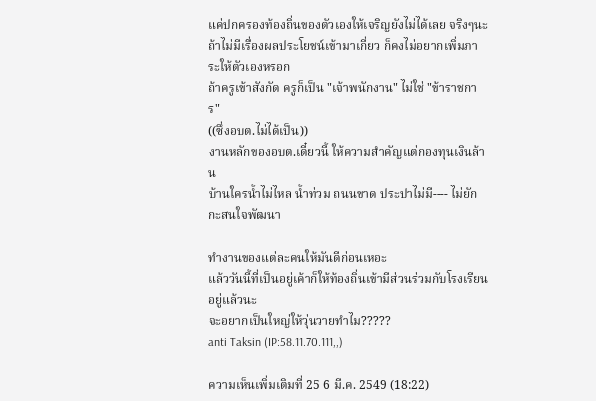แค่ปกครองท้องถิ่นของตัวเองให้เจริญยังไม่ได้เลย จริงๆนะ
ถ้าไม่มีเรื่องผลประโยชน์เข้ามาเกี่ยว ก็คงไม่อยากเพิ่มภาระให้ตัวเองหรอก
ถ้าครูเข้าสังกัด ครูก็เป็น "เจ้าพนักงาน" ไม่ใช่ "ข้าราชการ"
((ซึ่งอบต.ไม่ได้เป็น))
งานหลักของอบต.เดี๋ยวนี้ ให้ความสำคัญแต่กองทุนเงินล้าน
บ้านใครน้ำไม่ไหล น้ำท่วม ถนนขาด ประปาไม่มี---- ไม่ยักกะสนใจพัฒนา

ทำงานของแต่ละคนให้มันดีก่อนเหอะ
แล้ววันนี้ที่เป็นอยู่เค้าก็ให้ท้องถิ่นเข้ามีส่วนร่วมกับโรงเรียนอยู่แล้วนะ
จะอยากเป็นใหญ่ให้วุ่นวายทำไม?????
anti Taksin (IP:58.11.70.111,,)

ความเห็นเพิ่มเติมที่ 25 6 มี.ค. 2549 (18:22)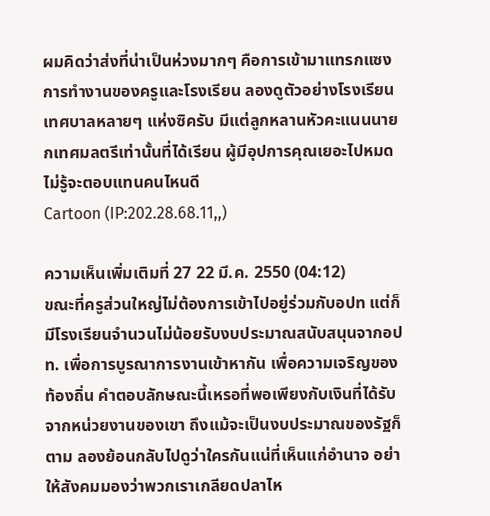ผมคิดว่าส่งที่น่าเป็นห่วงมากๆ คือการเข้ามาแทรกแซงการทำงานของครูและโรงเรียน ลองดูตัวอย่างโรงเรียนเทศบาลหลายๆ แห่งซิครับ มีแต่ลูกหลานหัวคะแนนนายกเทศมลตรีเท่านั้นที่ได้เรียน ผู้มีอุปการคุณเยอะไปหมด ไม่รู้จะตอบแทนคนไหนดี
Cartoon (IP:202.28.68.11,,)

ความเห็นเพิ่มเติมที่ 27 22 มี.ค. 2550 (04:12)
ขณะที่ครูส่วนใหญ่ไม่ต้องการเข้าไปอยู่ร่วมกับอปท แต่ก็มีโรงเรียนจำนวนไม่น้อยรับงบประมาณสนับสนุนจากอปท. เพื่อการบูรณาการงานเข้าหากัน เพื่อความเจริญของท้องถิ่น คำตอบลักษณะนี้เหรอที่พอเพียงกับเงินที่ได้รับจากหน่วยงานของเขา ถึงแม้จะเป็นงบประมาณของรัฐก็ตาม ลองย้อนกลับไปดูว่าใครกันแน่ที่เห็นแก่อำนาจ อย่าให้สังคมมองว่าพวกเราเกลียดปลาไห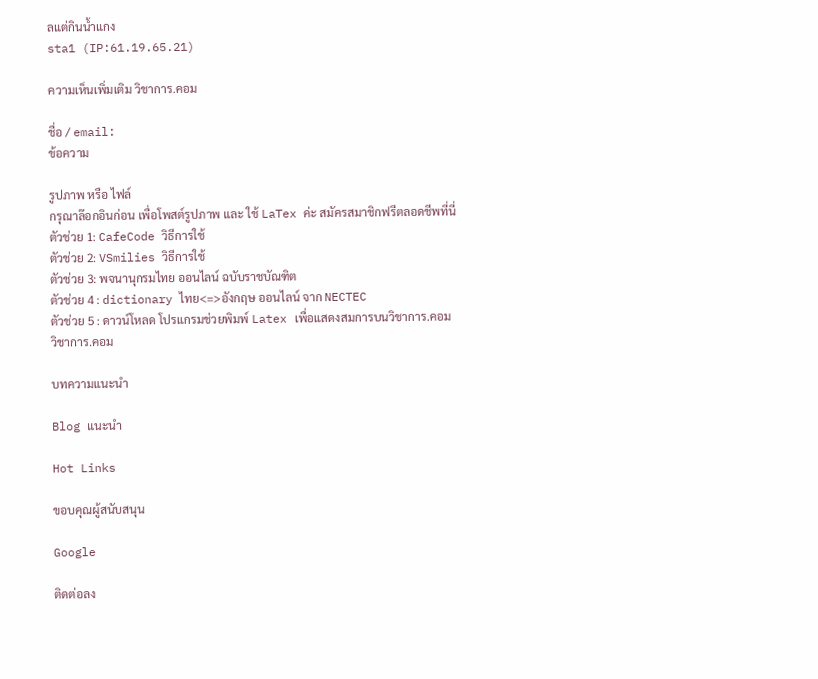ลแต่กินน้ำแกง
sta1 (IP:61.19.65.21)

ความเห็นเพิ่มเติม วิชาการ.คอม

ชื่อ / email:
ข้อความ

รูปภาพ หรือ ไฟล์
กรุณาล๊อกอินก่อน เพื่อโพสต์รูปภาพ และ ใช้ LaTex ค่ะ สมัครสมาชิกฟรีตลอดชีพที่นี่
ตัวช่วย 1: CafeCode วิธีการใช้
ตัวช่วย 2: VSmilies วิธีการใช้
ตัวช่วย 3: พจนานุกรมไทย ออนไลน์ ฉบับราชบัณฑิต
ตัวช่วย 4 : dictionary ไทย<=>อังกฤษ ออนไลน์ จาก NECTEC
ตัวช่วย 5 : ดาวน์โหลด โปรแกรมช่วยพิมพ์ Latex เพื่อแสดงสมการบนวิชาการ.คอม
วิชาการ.คอม

บทความแนะนำ

Blog แนะนำ

Hot Links

ขอบคุณผู้สนับสนุน

Google

ติดต่อลง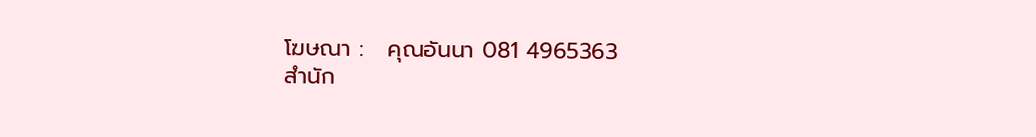โฆษณา :   คุณอันนา 081 4965363
สำนัก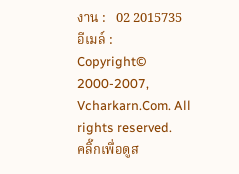งาน :   02 2015735
อีเมล์ :
Copyright© 2000-2007, Vcharkarn.Com. All rights reserved.
คลิ๊กเพื่อดูส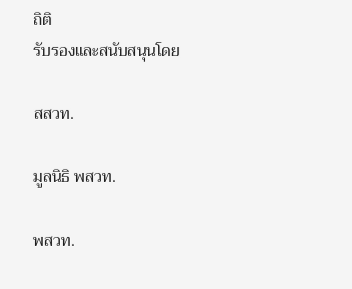ถิติ
รับรองและสนับสนุนโดย

สสวท.

มูลนิธิ พสวท.

พสวท.